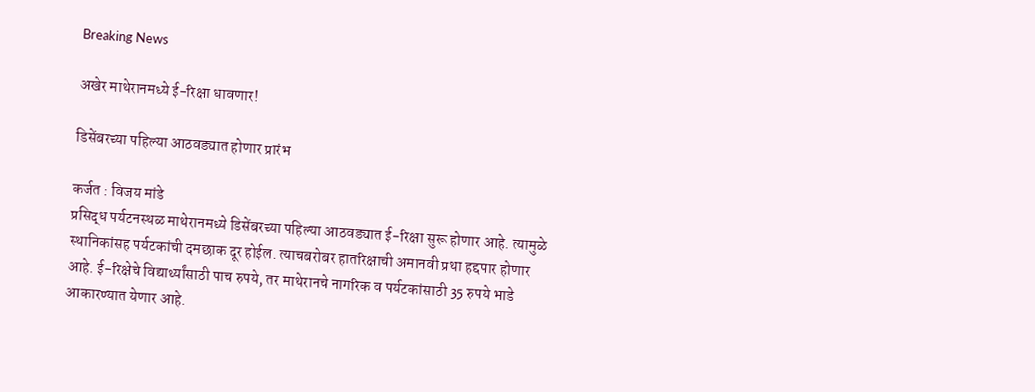Breaking News

अखेर माथेरानमध्ये ई-रिक्षा धावणार!

डिसेंबरच्या पहिल्या आठवड्यात होणार प्रारंभ

कर्जत : विजय मांडे
प्रसिद्ध पर्यटनस्थळ माथेरानमध्ये डिसेंबरच्या पहिल्या आठवड्यात ई-रिक्षा सुरू होणार आहे. त्यामुळे स्थानिकांसह पर्यटकांची दमछाक दूर होईल. त्याचबरोबर हातरिक्षाची अमानवी प्रथा हद्दपार होणार आहे. ई-रिक्षेचे विद्यार्थ्यांसाठी पाच रुपये, तर माथेरानचे नागरिक व पर्यटकांसाठी 35 रुपये भाडे आकारण्यात येणार आहे.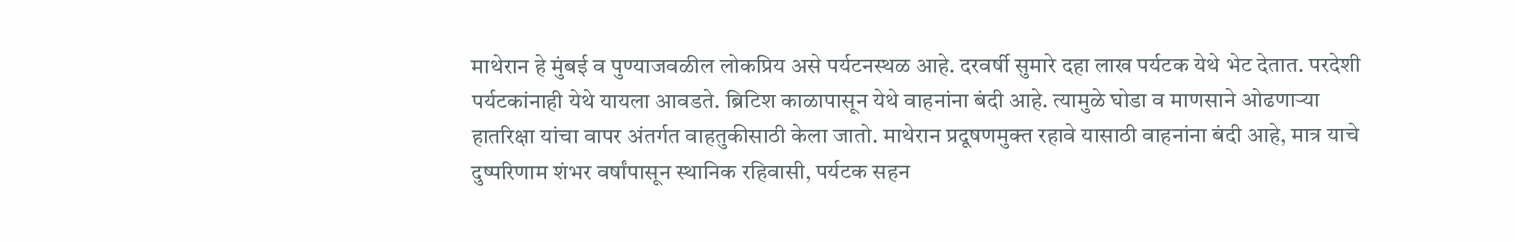माथेरान हे मुंबई व पुण्याजवळील लोकप्रिय असे पर्यटनस्थळ आहे. दरवर्षी सुमारे दहा लाख पर्यटक येथे भेट देतात. परदेशी पर्यटकांनाही येथे यायला आवडते. ब्रिटिश काळापासून येथे वाहनांना बंदी आहे. त्यामुळे घोडा व माणसाने ओढणार्‍या हातरिक्षा यांचा वापर अंतर्गत वाहतुकीसाठी केला जातो. माथेरान प्रदूषणमुक्त रहावे यासाठी वाहनांना बंदी आहे, मात्र याचे दुष्परिणाम शंभर वर्षांपासून स्थानिक रहिवासी, पर्यटक सहन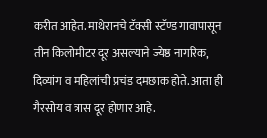करीत आहेत. माथेरानचे टॅक्सी स्टॅण्ड गावापासून तीन किलोमीटर दूर असल्याने ज्येष्ठ नागरिक, दिव्यांग व महिलांची प्रचंड दमछाक होते. आता ही गैरसोय व त्रास दूर होणार आहे.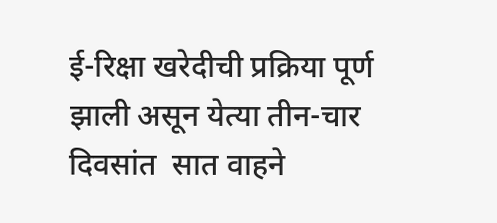ई-रिक्षा खरेदीची प्रक्रिया पूर्ण झाली असून येत्या तीन-चार दिवसांत  सात वाहने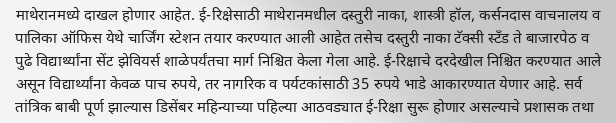माथेरानमध्ये दाखल होणार आहेत. ई-रिक्षेसाठी माथेरानमधील दस्तुरी नाका, शास्त्री हॉल, कर्सनदास वाचनालय व पालिका ऑफिस येथे चार्जिंग स्टेशन तयार करण्यात आली आहेत तसेच दस्तुरी नाका टॅक्सी स्टँड ते बाजारपेठ व पुढे विद्यार्थ्यांना सेंट झेवियर्स शाळेपर्यंतचा मार्ग निश्चित केला गेला आहे. ई-रिक्षाचे दरदेखील निश्चित करण्यात आले असून विद्यार्थ्यांना केवळ पाच रुपये, तर नागरिक व पर्यटकांसाठी 35 रुपये भाडे आकारण्यात येणार आहे. सर्व तांत्रिक बाबी पूर्ण झाल्यास डिसेंबर महिन्याच्या पहिल्या आठवड्यात ई-रिक्षा सुरू होणार असल्याचे प्रशासक तथा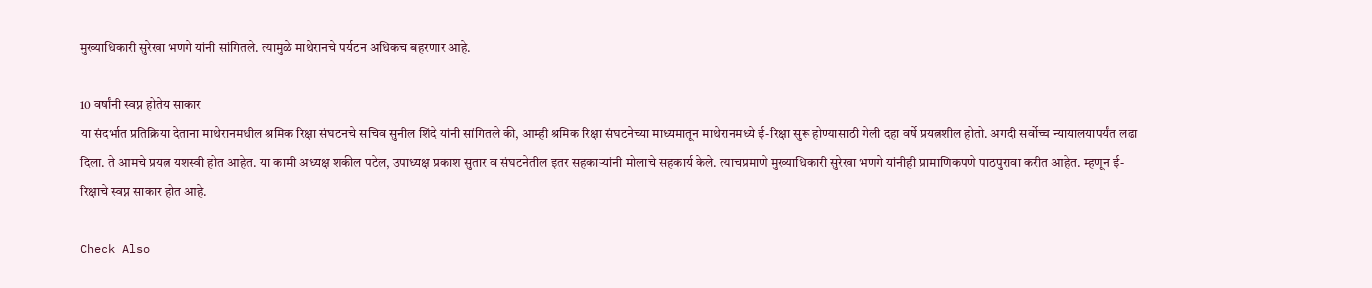मुख्याधिकारी सुरेखा भणगे यांनी सांगितले. त्यामुळे माथेरानचे पर्यटन अधिकच बहरणार आहे.

10 वर्षांनी स्वप्न होतेय साकार
या संदर्भात प्रतिक्रिया देताना माथेरानमधील श्रमिक रिक्षा संघटनचे सचिव सुनील शिंदे यांनी सांगितले की, आम्ही श्रमिक रिक्षा संघटनेच्या माध्यमातून माथेरानमध्ये ई-रिक्षा सुरू होण्यासाठी गेली दहा वर्षे प्रयत्नशील होतो. अगदी सर्वोच्च न्यायालयापर्यंत लढा दिला. ते आमचे प्रयत्न यशस्वी होत आहेत. या कामी अध्यक्ष शकील पटेल, उपाध्यक्ष प्रकाश सुतार व संघटनेतील इतर सहकार्‍यांनी मोलाचे सहकार्य केले. त्याचप्रमाणे मुख्याधिकारी सुरेखा भणगे यांनीही प्रामाणिकपणे पाठपुरावा करीत आहेत. म्हणून ई-रिक्षाचे स्वप्न साकार होत आहे.

Check Also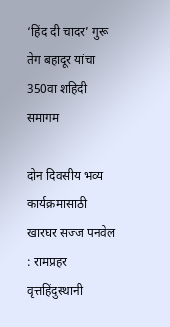‘हिंद दी चादर’ गुरू तेग बहादूर यांचा 350वा शहिदी समागम

दोन दिवसीय भव्य कार्यक्रमासाठी खारघर सज्ज पनवेल : रामप्रहर वृत्तहिंदुस्थानी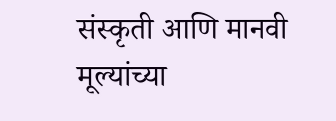संस्कृती आणि मानवी मूल्यांच्या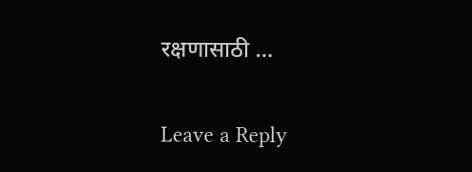रक्षणासाठी …

Leave a Reply